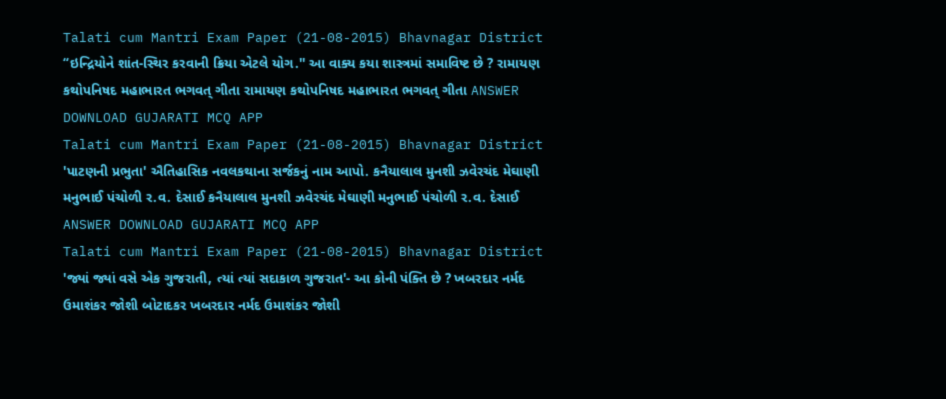Talati cum Mantri Exam Paper (21-08-2015) Bhavnagar District “ઇન્દ્રિયોને શાંત-સ્થિર કરવાની ક્રિયા એટલે યોગ.'' આ વાક્ય કયા શાસ્ત્રમાં સમાવિષ્ટ છે ? રામાયણ કથોપનિષદ મહાભારત ભગવત્ ગીતા રામાયણ કથોપનિષદ મહાભારત ભગવત્ ગીતા ANSWER DOWNLOAD GUJARATI MCQ APP
Talati cum Mantri Exam Paper (21-08-2015) Bhavnagar District 'પાટણની પ્રભુતા' ઐતિહાસિક નવલકથાના સર્જકનું નામ આપો. કનૈયાલાલ મુનશી ઝવેરચંદ મેઘાણી મનુભાઈ પંચોળી ર.વ. દેસાઈ કનૈયાલાલ મુનશી ઝવેરચંદ મેઘાણી મનુભાઈ પંચોળી ર.વ. દેસાઈ ANSWER DOWNLOAD GUJARATI MCQ APP
Talati cum Mantri Exam Paper (21-08-2015) Bhavnagar District 'જ્યાં જ્યાં વસે એક ગુજરાતી, ત્યાં ત્યાં સદાકાળ ગુજરાત'- આ કોની પંક્તિ છે ? ખબરદાર નર્મદ ઉમાશંકર જોશી બોટાદકર ખબરદાર નર્મદ ઉમાશંકર જોશી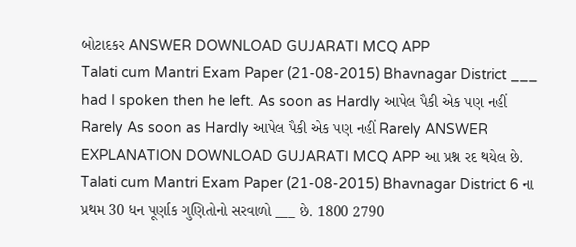બોટાદકર ANSWER DOWNLOAD GUJARATI MCQ APP
Talati cum Mantri Exam Paper (21-08-2015) Bhavnagar District ___ had I spoken then he left. As soon as Hardly આપેલ પૈકી એક પણ નહીં Rarely As soon as Hardly આપેલ પૈકી એક પણ નહીં Rarely ANSWER EXPLANATION DOWNLOAD GUJARATI MCQ APP આ પ્રશ્ન રદ થયેલ છે.
Talati cum Mantri Exam Paper (21-08-2015) Bhavnagar District 6 ના પ્રથમ 30 ધન પૂર્ણાક ગુણિતોનો સરવાળો ___ છે. 1800 2790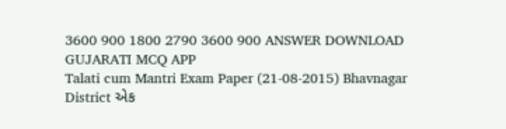3600 900 1800 2790 3600 900 ANSWER DOWNLOAD GUJARATI MCQ APP
Talati cum Mantri Exam Paper (21-08-2015) Bhavnagar District એક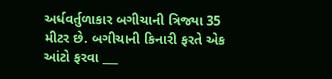અર્ધવર્તુળાકાર બગીચાની ત્રિજ્યા 35 મીટર છે. બગીચાની કિનારી ફરતે એક આંટો ફરવા ___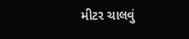મીટર ચાલવું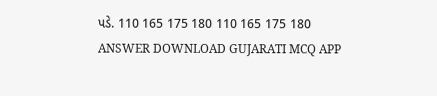પડે. 110 165 175 180 110 165 175 180 ANSWER DOWNLOAD GUJARATI MCQ APP